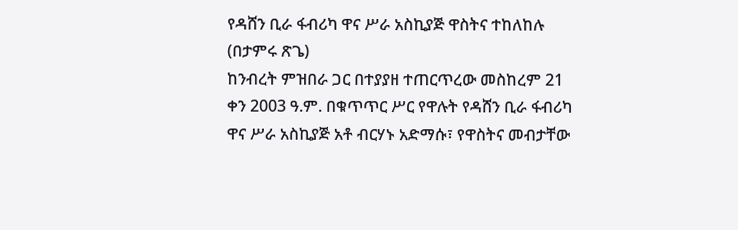የዳሸን ቢራ ፋብሪካ ዋና ሥራ አስኪያጅ ዋስትና ተከለከሉ
(በታምሩ ጽጌ)
ከንብረት ምዝበራ ጋር በተያያዘ ተጠርጥረው መስከረም 21 ቀን 2003 ዓ.ም. በቁጥጥር ሥር የዋሉት የዳሸን ቢራ ፋብሪካ ዋና ሥራ አስኪያጅ አቶ ብርሃኑ አድማሱ፣ የዋስትና መብታቸው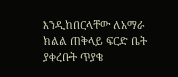እንዲከበርላቸው ለአማራ ክልል ጠቅላይ ፍርድ ቤት ያቀረቡት ጥያቄ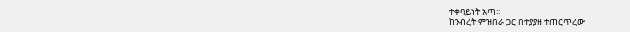ተቀባይነት አጣ፡፡
ከንብረት ምዝበራ ጋር በተያያዘ ተጠርጥረው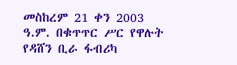መስከረም 21 ቀን 2003 ዓ.ም. በቁጥጥር ሥር የዋሉት የዳሸን ቢራ ፋብሪካ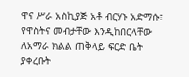ዋና ሥራ አስኪያጅ አቶ ብርሃኑ አድማሱ፣ የዋስትና መብታቸው እንዲከበርላቸው ለአማራ ክልል ጠቅላይ ፍርድ ቤት ያቀረቡት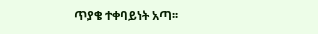ጥያቄ ተቀባይነት አጣ፡፡